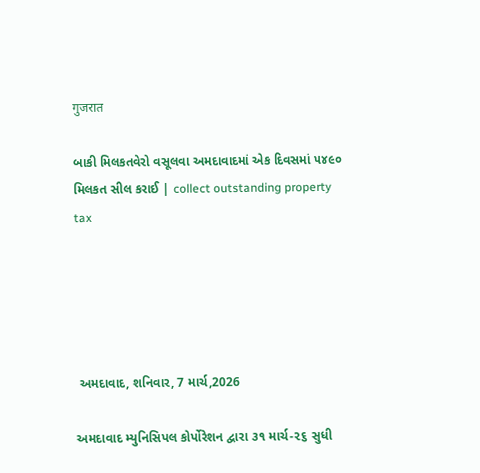गुजरात

બાકી મિલકતવેરો વસૂલવા અમદાવાદમાં એક દિવસમાં ૫૪૯૦ મિલકત સીલ કરાઈ | collect outstanding property tax





 અમદાવાદ, શનિવાર, 7 માર્ચ,2026

અમદાવાદ મ્યુનિસિપલ કોર્પોરેશન દ્વારા ૩૧ માર્ચ-૨૬ સુધી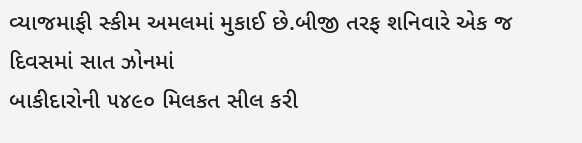વ્યાજમાફી સ્કીમ અમલમાં મુકાઈ છે.બીજી તરફ શનિવારે એક જ દિવસમાં સાત ઝોનમાં
બાકીદારોની ૫૪૯૦ મિલકત સીલ કરી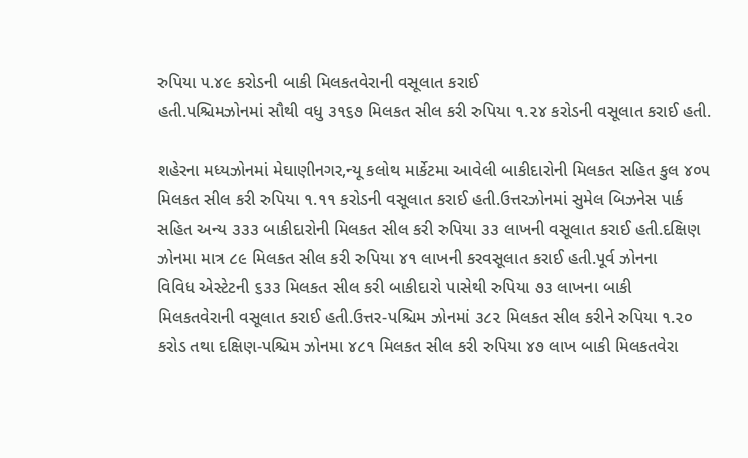રુપિયા ૫.૪૯ કરોડની બાકી મિલકતવેરાની વસૂલાત કરાઈ
હતી.પશ્ચિમઝોનમાં સૌથી વધુ ૩૧૬૭ મિલકત સીલ કરી રુપિયા ૧.૨૪ કરોડની વસૂલાત કરાઈ હતી.

શહેરના મધ્યઝોનમાં મેઘાણીનગર,ન્યૂ કલોથ માર્કેટમા આવેલી બાકીદારોની મિલકત સહિત કુલ ૪૦૫
મિલકત સીલ કરી રુપિયા ૧.૧૧ કરોડની વસૂલાત કરાઈ હતી.ઉત્તરઝોનમાં સુમેલ બિઝનેસ પાર્ક
સહિત અન્ય ૩૩૩ બાકીદારોની મિલકત સીલ કરી રુપિયા ૩૩ લાખની વસૂલાત કરાઈ હતી.દક્ષિણ
ઝોનમા માત્ર ૮૯ મિલકત સીલ કરી રુપિયા ૪૧ લાખની કરવસૂલાત કરાઈ હતી.પૂર્વ ઝોનના
વિવિધ એસ્ટેટની ૬૩૩ મિલકત સીલ કરી બાકીદારો પાસેથી રુપિયા ૭૩ લાખના બાકી
મિલકતવેરાની વસૂલાત કરાઈ હતી.ઉત્તર-પશ્ચિમ ઝોનમાં ૩૮૨ મિલકત સીલ કરીને રુપિયા ૧.૨૦
કરોડ તથા દક્ષિણ-પશ્ચિમ ઝોનમા ૪૮૧ મિલકત સીલ કરી રુપિયા ૪૭ લાખ બાકી મિલકતવેરા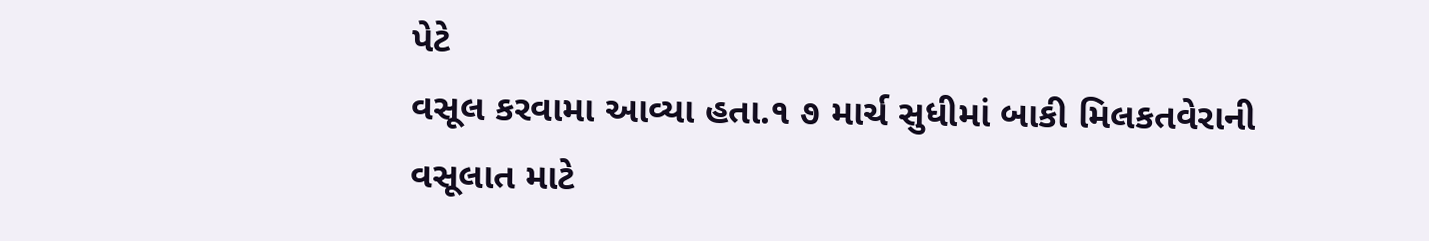પેટે
વસૂલ કરવામા આવ્યા હતા.૧ ૭ માર્ચ સુધીમાં બાકી મિલકતવેરાની વસૂલાત માટે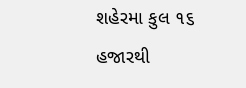શહેરમા કુલ ૧૬ હજારથી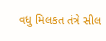વધુ મિલકત તંત્રે સીલ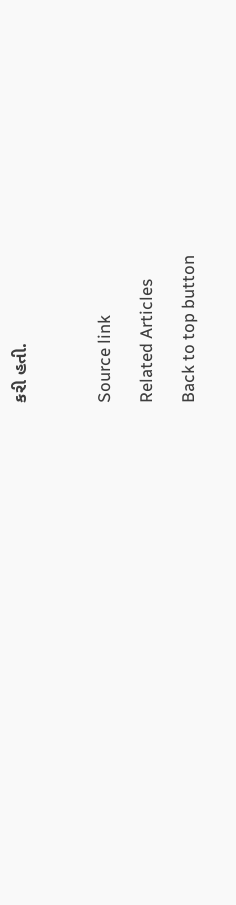કરી હતી.



Source link

Related Articles

Back to top button